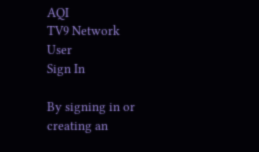AQI
TV9 Network
User
Sign In

By signing in or creating an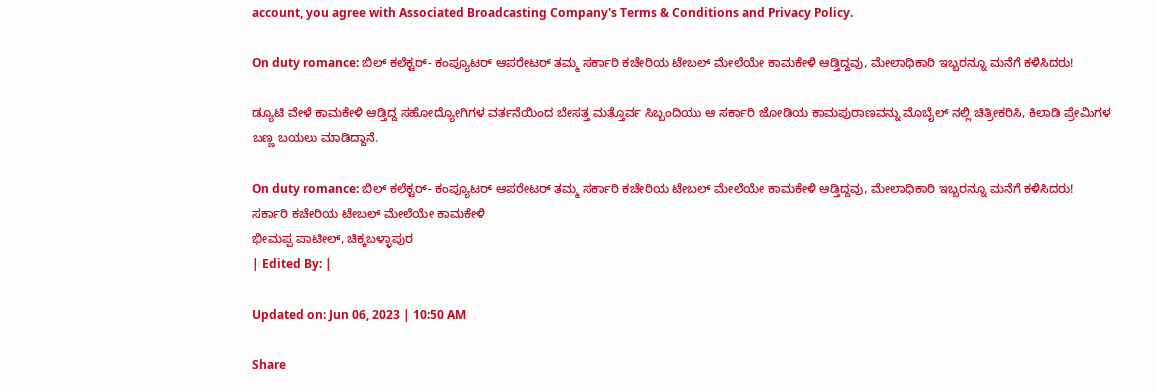account, you agree with Associated Broadcasting Company's Terms & Conditions and Privacy Policy.

On duty romance: ಬಿಲ್ ಕಲೆಕ್ಟರ್- ಕಂಪ್ಯೂಟರ್ ಆಪರೇಟರ್ ತಮ್ಮ ಸರ್ಕಾರಿ ಕಚೇರಿಯ ಟೇಬಲ್ ಮೇಲೆಯೇ ಕಾಮಕೇಳಿ ಆಡ್ತಿದ್ದವು, ಮೇಲಾಧಿಕಾರಿ ಇಬ್ಬರನ್ನೂ ಮನೆಗೆ ಕಳಿಸಿದರು!

ಡ್ಯೂಟಿ ವೇಳೆ ಕಾಮಕೇಳಿ ಆಡ್ತಿದ್ದ ಸಹೋದ್ಯೋಗಿಗಳ ವರ್ತನೆಯಿಂದ ಬೇಸತ್ತ ಮತ್ತೊರ್ವ ಸಿಬ್ಬಂದಿಯು ಆ ಸರ್ಕಾರಿ ಜೋಡಿಯ ಕಾಮಪುರಾಣವನ್ನು ಮೊಬೈಲ್ ನಲ್ಲಿ ಚಿತ್ರೀಕರಿಸಿ, ಕಿಲಾಡಿ ಪ್ರೇಮಿಗಳ ಬಣ್ಣ ಬಯಲು ಮಾಡಿದ್ದಾನೆ.

On duty romance: ಬಿಲ್ ಕಲೆಕ್ಟರ್- ಕಂಪ್ಯೂಟರ್ ಆಪರೇಟರ್ ತಮ್ಮ ಸರ್ಕಾರಿ ಕಚೇರಿಯ ಟೇಬಲ್ ಮೇಲೆಯೇ ಕಾಮಕೇಳಿ ಆಡ್ತಿದ್ದವು, ಮೇಲಾಧಿಕಾರಿ ಇಬ್ಬರನ್ನೂ ಮನೆಗೆ ಕಳಿಸಿದರು!
ಸರ್ಕಾರಿ ಕಚೇರಿಯ ಟೇಬಲ್ ಮೇಲೆಯೇ ಕಾಮಕೇಳಿ
ಭೀಮಪ್ಪ ಪಾಟೀಲ್, ಚಿಕ್ಕಬಳ್ಳಾಪುರ
| Edited By: |

Updated on: Jun 06, 2023 | 10:50 AM

Share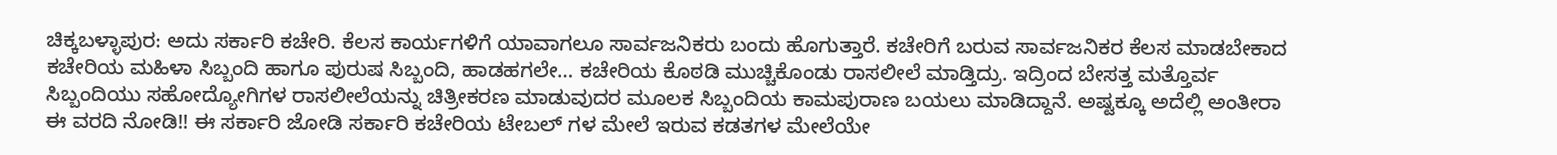ಚಿಕ್ಕಬಳ್ಳಾಪುರ: ಅದು ಸರ್ಕಾರಿ ಕಚೇರಿ. ಕೆಲಸ ಕಾರ್ಯಗಳಿಗೆ ಯಾವಾಗಲೂ ಸಾರ್ವಜನಿಕರು ಬಂದು ಹೊಗುತ್ತಾರೆ. ಕಚೇರಿಗೆ ಬರುವ ಸಾರ್ವಜನಿಕರ ಕೆಲಸ ಮಾಡಬೇಕಾದ ಕಚೇರಿಯ ಮಹಿಳಾ ಸಿಬ್ಬಂದಿ ಹಾಗೂ ಪುರುಷ ಸಿಬ್ಬಂದಿ, ಹಾಡಹಗಲೇ… ಕಚೇರಿಯ ಕೊಠಡಿ ಮುಚ್ಚಿಕೊಂಡು ರಾಸಲೀಲೆ ಮಾಡ್ತಿದ್ರು. ಇದ್ರಿಂದ ಬೇಸತ್ತ ಮತ್ತೊರ್ವ ಸಿಬ್ಬಂದಿಯು ಸಹೋದ್ಯೋಗಿಗಳ ರಾಸಲೀಲೆಯನ್ನು ಚಿತ್ರೀಕರಣ ಮಾಡುವುದರ ಮೂಲಕ ಸಿಬ್ಬಂದಿಯ ಕಾಮಪುರಾಣ ಬಯಲು ಮಾಡಿದ್ದಾನೆ. ಅಷ್ಟಕ್ಕೂ ಅದೆಲ್ಲಿ ಅಂತೀರಾ ಈ ವರದಿ ನೋಡಿ!! ಈ ಸರ್ಕಾರಿ ಜೋಡಿ ಸರ್ಕಾರಿ ಕಚೇರಿಯ ಟೇಬಲ್ ಗಳ ಮೇಲೆ ಇರುವ ಕಡತಗಳ ಮೇಲೆಯೇ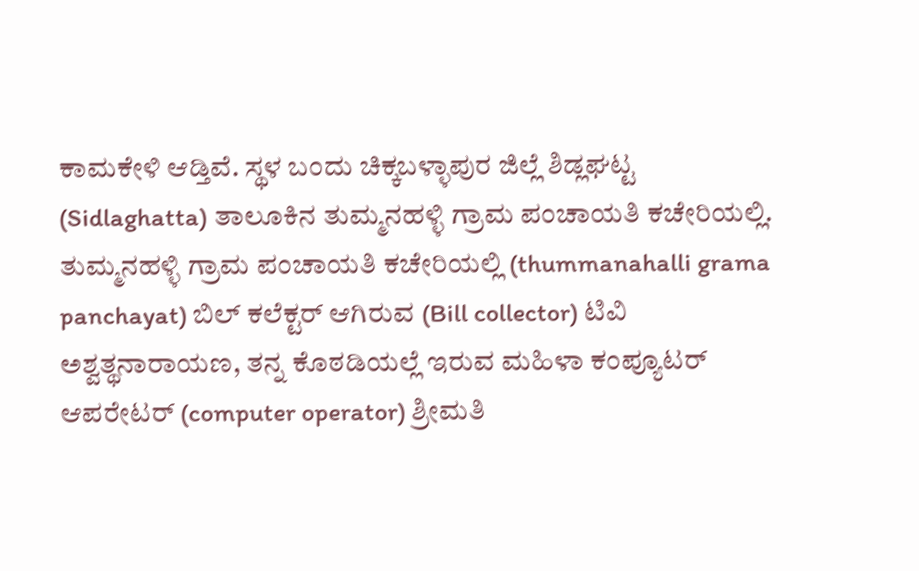ಕಾಮಕೇಳಿ ಆಡ್ತಿವೆ. ಸ್ಥಳ ಬಂದು ಚಿಕ್ಕಬಳ್ಳಾಪುರ ಜಿಲ್ಲೆ ಶಿಡ್ಲಘಟ್ಟ (Sidlaghatta) ತಾಲೂಕಿನ ತುಮ್ಮನಹಳ್ಳಿ ಗ್ರಾಮ ಪಂಚಾಯತಿ ಕಚೇರಿಯಲ್ಲಿ. ತುಮ್ಮನಹಳ್ಳಿ ಗ್ರಾಮ ಪಂಚಾಯತಿ ಕಚೇರಿಯಲ್ಲಿ (thummanahalli grama panchayat) ಬಿಲ್ ಕಲೆಕ್ಟರ್ ಆಗಿರುವ (Bill collector) ಟಿವಿ ಅಶ್ವತ್ಥನಾರಾಯಣ, ತನ್ನ ಕೊಠಡಿಯಲ್ಲೆ ಇರುವ ಮಹಿಳಾ ಕಂಪ್ಯೂಟರ್ ಆಪರೇಟರ್ (computer operator) ಶ್ರೀಮತಿ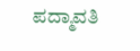ಪದ್ಮಾವತಿ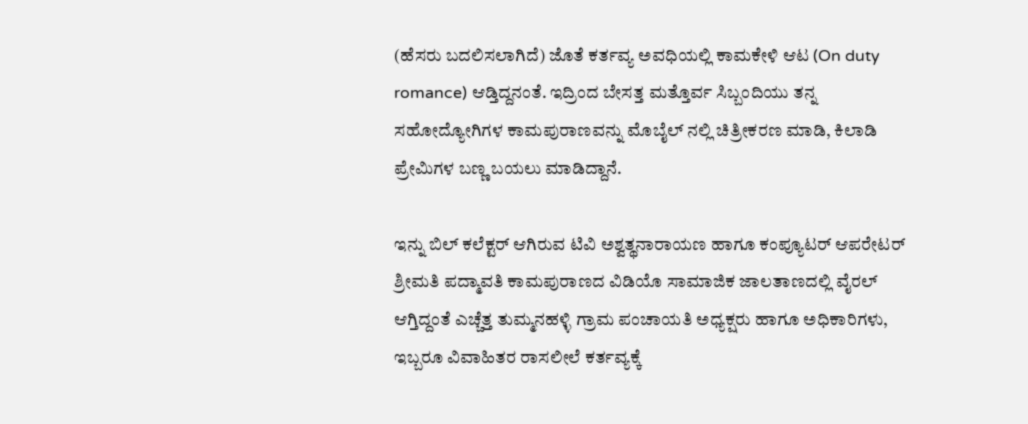(ಹೆಸರು ಬದಲಿಸಲಾಗಿದೆ) ಜೊತೆ ಕರ್ತವ್ಯ ಅವಧಿಯಲ್ಲಿ ಕಾಮಕೇಳಿ ಆಟ (On duty romance) ಆಡ್ತಿದ್ದನಂತೆ. ಇದ್ರಿಂದ ಬೇಸತ್ತ ಮತ್ತೊರ್ವ ಸಿಬ್ಬಂದಿಯು ತನ್ನ ಸಹೋದ್ಯೋಗಿಗಳ ಕಾಮಪುರಾಣವನ್ನು ಮೊಬೈಲ್ ನಲ್ಲಿ ಚಿತ್ರೀಕರಣ ಮಾಡಿ, ಕಿಲಾಡಿ ಪ್ರೇಮಿಗಳ ಬಣ್ಣ ಬಯಲು ಮಾಡಿದ್ದಾನೆ.

ಇನ್ನು ಬಿಲ್ ಕಲೆಕ್ಟರ್ ಆಗಿರುವ ಟಿವಿ ಅಶ್ವತ್ಥನಾರಾಯಣ ಹಾಗೂ ಕಂಪ್ಯೂಟರ್ ಆಪರೇಟರ್ ಶ್ರೀಮತಿ ಪದ್ಮಾವತಿ ಕಾಮಪುರಾಣದ ವಿಡಿಯೊ ಸಾಮಾಜಿಕ ಜಾಲತಾಣದಲ್ಲಿ ವೈರಲ್ ಆಗ್ತಿದ್ದಂತೆ ಎಚ್ಚೆತ್ತ ತುಮ್ಮನಹಳ್ಳಿ ಗ್ರಾಮ ಪಂಚಾಯತಿ ಅಧ್ಯಕ್ಷರು ಹಾಗೂ ಅಧಿಕಾರಿಗಳು, ಇಬ್ಬರೂ ವಿವಾಹಿತರ ರಾಸಲೀಲೆ ಕರ್ತವ್ಯಕ್ಕೆ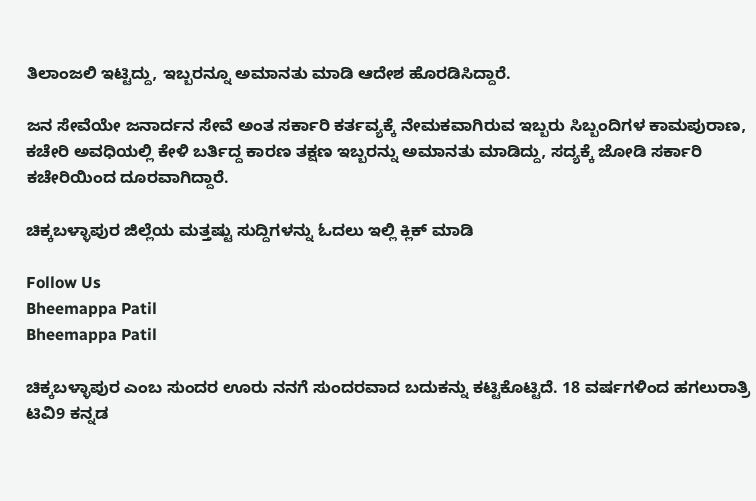ತಿಲಾಂಜಲಿ ಇಟ್ಟಿದ್ದು, ಇಬ್ಬರನ್ನೂ ಅಮಾನತು ಮಾಡಿ ಆದೇಶ ಹೊರಡಿಸಿದ್ದಾರೆ.

ಜನ ಸೇವೆಯೇ ಜನಾರ್ದನ ಸೇವೆ ಅಂತ ಸರ್ಕಾರಿ ಕರ್ತವ್ಯಕ್ಕೆ ನೇಮಕವಾಗಿರುವ ಇಬ್ಬರು ಸಿಬ್ಬಂದಿಗಳ ಕಾಮಪುರಾಣ, ಕಚೇರಿ ಅವಧಿಯಲ್ಲಿ ಕೇಳಿ ಬರ್ತಿದ್ದ ಕಾರಣ ತಕ್ಷಣ ಇಬ್ಬರನ್ನು ಅಮಾನತು ಮಾಡಿದ್ದು, ಸದ್ಯಕ್ಕೆ ಜೋಡಿ ಸರ್ಕಾರಿ ಕಚೇರಿಯಿಂದ ದೂರವಾಗಿದ್ದಾರೆ.

ಚಿಕ್ಕಬಳ್ಳಾಪುರ ಜಿಲ್ಲೆಯ ಮತ್ತಷ್ಟು ಸುದ್ದಿಗಳನ್ನು ಓದಲು ಇಲ್ಲಿ ಕ್ಲಿಕ್ ಮಾಡಿ

Follow Us
Bheemappa Patil
Bheemappa Patil

ಚಿಕ್ಕಬಳ್ಳಾಪುರ ಎಂಬ ಸುಂದರ ಊರು ನನಗೆ ಸುಂದರವಾದ ಬದುಕನ್ನು ಕಟ್ಟಿಕೊಟ್ಟಿದೆ. 18 ವರ್ಷಗಳಿಂದ ಹಗಲುರಾತ್ರಿ ಟಿವಿ9 ಕನ್ನಡ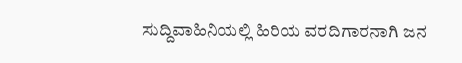ಸುದ್ದಿವಾಹಿನಿಯಲ್ಲಿ ಹಿರಿಯ ವರದಿಗಾರನಾಗಿ ಜನ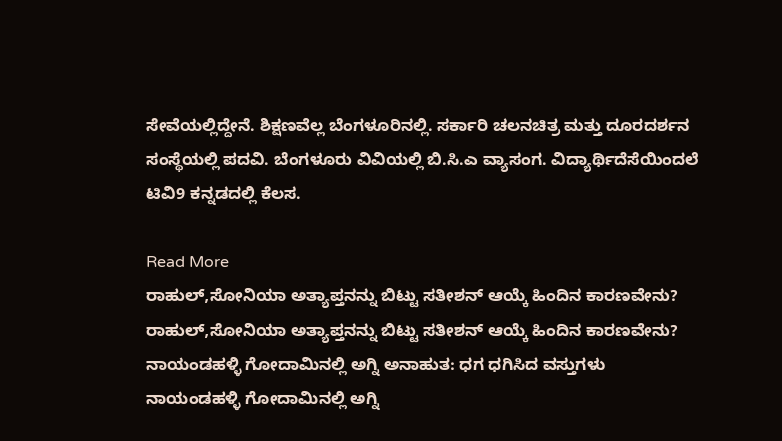ಸೇವೆಯಲ್ಲಿದ್ದೇನೆ. ಶಿಕ್ಷಣವೆಲ್ಲ ಬೆಂಗಳೂರಿನಲ್ಲಿ. ಸರ್ಕಾರಿ ಚಲನಚಿತ್ರ ಮತ್ತು ದೂರದರ್ಶನ ಸಂಸ್ಥೆಯಲ್ಲಿ ಪದವಿ. ಬೆಂಗಳೂರು ವಿವಿಯಲ್ಲಿ ಬಿ.ಸಿ.ಎ ವ್ಯಾಸಂಗ. ವಿದ್ಯಾರ್ಥಿದೆಸೆಯಿಂದಲೆ ಟಿವಿ9 ಕನ್ನಡದಲ್ಲಿ ಕೆಲಸ.

Read More
ರಾಹುಲ್,ಸೋನಿಯಾ ಅತ್ಯಾಪ್ತನನ್ನು ಬಿಟ್ಟು ಸತೀಶನ್ ಆಯ್ಕೆ ಹಿಂದಿನ ಕಾರಣವೇನು?
ರಾಹುಲ್,ಸೋನಿಯಾ ಅತ್ಯಾಪ್ತನನ್ನು ಬಿಟ್ಟು ಸತೀಶನ್ ಆಯ್ಕೆ ಹಿಂದಿನ ಕಾರಣವೇನು?
ನಾಯಂಡಹಳ್ಳಿ ಗೋದಾಮಿನಲ್ಲಿ ಅಗ್ನಿ ಅನಾಹುತ: ಧಗ ಧಗಿಸಿದ ವಸ್ತುಗಳು
ನಾಯಂಡಹಳ್ಳಿ ಗೋದಾಮಿನಲ್ಲಿ ಅಗ್ನಿ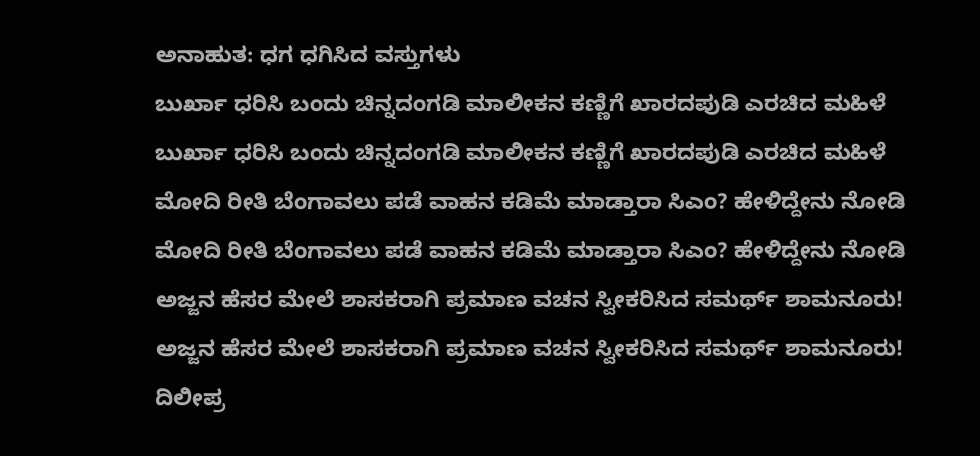ಅನಾಹುತ: ಧಗ ಧಗಿಸಿದ ವಸ್ತುಗಳು
ಬುರ್ಖಾ ಧರಿಸಿ ಬಂದು ಚಿನ್ನದಂಗಡಿ ಮಾಲೀಕನ ಕಣ್ಣಿಗೆ ಖಾರದಪುಡಿ ಎರಚಿದ ಮಹಿಳೆ
ಬುರ್ಖಾ ಧರಿಸಿ ಬಂದು ಚಿನ್ನದಂಗಡಿ ಮಾಲೀಕನ ಕಣ್ಣಿಗೆ ಖಾರದಪುಡಿ ಎರಚಿದ ಮಹಿಳೆ
ಮೋದಿ ರೀತಿ ಬೆಂಗಾವಲು ಪಡೆ ವಾಹನ ಕಡಿಮೆ ಮಾಡ್ತಾರಾ ಸಿಎಂ? ಹೇಳಿದ್ದೇನು ನೋಡಿ
ಮೋದಿ ರೀತಿ ಬೆಂಗಾವಲು ಪಡೆ ವಾಹನ ಕಡಿಮೆ ಮಾಡ್ತಾರಾ ಸಿಎಂ? ಹೇಳಿದ್ದೇನು ನೋಡಿ
ಅಜ್ಜನ ಹೆಸರ ಮೇಲೆ ಶಾಸಕರಾಗಿ ಪ್ರಮಾಣ ವಚನ ಸ್ವೀಕರಿಸಿದ ಸಮರ್ಥ್ ಶಾಮನೂರು!
ಅಜ್ಜನ ಹೆಸರ ಮೇಲೆ ಶಾಸಕರಾಗಿ ಪ್ರಮಾಣ ವಚನ ಸ್ವೀಕರಿಸಿದ ಸಮರ್ಥ್ ಶಾಮನೂರು!
ದಿಲೀಪ್ರ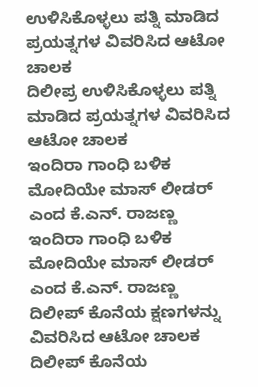ಉಳಿಸಿಕೊಳ್ಳಲು ಪತ್ನಿ ಮಾಡಿದ ಪ್ರಯತ್ನಗಳ ವಿವರಿಸಿದ ಆಟೋ ಚಾಲಕ
ದಿಲೀಪ್ರ ಉಳಿಸಿಕೊಳ್ಳಲು ಪತ್ನಿ ಮಾಡಿದ ಪ್ರಯತ್ನಗಳ ವಿವರಿಸಿದ ಆಟೋ ಚಾಲಕ
ಇಂದಿರಾ ಗಾಂಧಿ ಬಳಿಕ ಮೋದಿಯೇ ಮಾಸ್ ಲೀಡರ್ ಎಂದ ಕೆ.ಎನ್. ರಾಜಣ್ಣ
ಇಂದಿರಾ ಗಾಂಧಿ ಬಳಿಕ ಮೋದಿಯೇ ಮಾಸ್ ಲೀಡರ್ ಎಂದ ಕೆ.ಎನ್. ರಾಜಣ್ಣ
ದಿಲೀಪ್ ಕೊನೆಯ ಕ್ಷಣಗಳನ್ನು ವಿವರಿಸಿದ ಆಟೋ ಚಾಲಕ
ದಿಲೀಪ್ ಕೊನೆಯ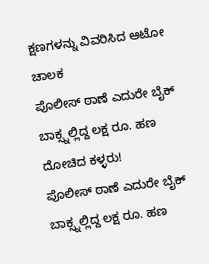ಕ್ಷಣಗಳನ್ನು ವಿವರಿಸಿದ ಆಟೋ ಚಾಲಕ
ಪೊಲೀಸ್ ಠಾಣೆ ಎದುರೇ ಬೈಕ್ ಬಾಕ್ಸ್ನಲ್ಲಿದ್ದ ಲಕ್ಷ ರೂ. ಹಣ ದೋಚಿದ ಕಳ್ಳರು!
ಪೊಲೀಸ್ ಠಾಣೆ ಎದುರೇ ಬೈಕ್ ಬಾಕ್ಸ್ನಲ್ಲಿದ್ದ ಲಕ್ಷ ರೂ. ಹಣ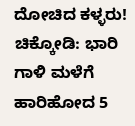ದೋಚಿದ ಕಳ್ಳರು!
ಚಿಕ್ಕೋಡಿ: ಭಾರಿ ಗಾಳಿ ಮಳೆಗೆ ಹಾರಿಹೋದ 5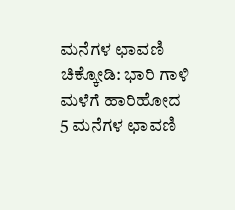ಮನೆಗಳ ಛಾವಣಿ
ಚಿಕ್ಕೋಡಿ: ಭಾರಿ ಗಾಳಿ ಮಳೆಗೆ ಹಾರಿಹೋದ 5 ಮನೆಗಳ ಛಾವಣಿ